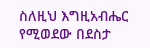ስለዚህ እግዚአብሔር የሚወደው በደስታ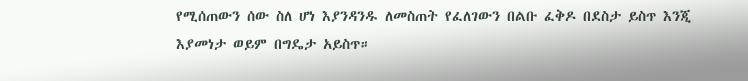የሚሰጠውን ሰው ስለ ሆነ እያንዳንዱ ለመስጠት የፈለገውን በልቡ ፈቅዶ በደስታ ይስጥ እንጂ እያመነታ ወይም በግዴታ አይስጥ።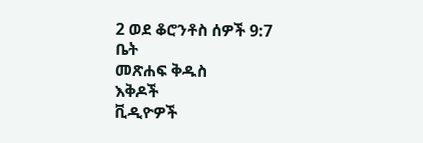2 ወደ ቆሮንቶስ ሰዎች 9:7
ቤት
መጽሐፍ ቅዱስ
እቅዶች
ቪዲዮዎች